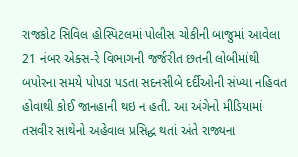રાજકોટ સિવિલ હોસ્પિટલમાં પોલીસ ચોકીની બાજુમાં આવેલા 21 નંબર એક્સ-રે વિભાગની જર્જરીત છતની લોબીમાંથી બપોરના સમયે પોપડા પડતા સદનસીબે દર્દીઓની સંખ્યા નહિવત હોવાથી કોઈ જાનહાની થઇ ન હતી. આ અંગેનો મીડિયામાં તસવીર સાથેનો અહેવાલ પ્રસિદ્ધ થતાં અંતે રાજ્યના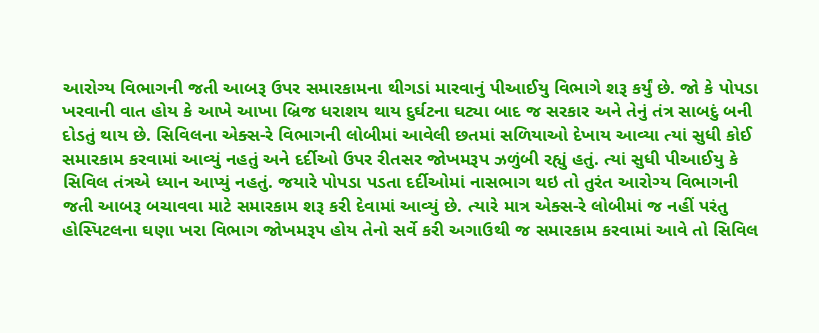આરોગ્ય વિભાગની જતી આબરૂ ઉપર સમારકામના થીગડાં મારવાનું પીઆઈયુ વિભાગે શરૂ કર્યું છે. જો કે પોપડા ખરવાની વાત હોય કે આખે આખા બ્રિજ ધરાશય થાય દુર્ઘટના ઘટ્યા બાદ જ સરકાર અને તેનું તંત્ર સાબદું બની દોડતું થાય છે. સિવિલના એક્સ-રે વિભાગની લોબીમાં આવેલી છતમાં સળિયાઓ દેખાય આવ્યા ત્યાં સુધી કોઈ સમારકામ કરવામાં આવ્યું નહતું અને દર્દીઓ ઉપર રીતસર જોખમરૂપ ઝળુંબી રહ્યું હતું. ત્યાં સુધી પીઆઈયુ કે સિવિલ તંત્રએ ધ્યાન આપ્યું નહતું. જયારે પોપડા પડતા દર્દીઓમાં નાસભાગ થઇ તો તુરંત આરોગ્ય વિભાગની જતી આબરૂ બચાવવા માટે સમારકામ શરૂ કરી દેવામાં આવ્યું છે. ત્યારે માત્ર એક્સ-રે લોબીમાં જ નહીં પરંતુ હોસ્પિટલના ઘણા ખરા વિભાગ જોખમરૂપ હોય તેનો સર્વે કરી અગાઉથી જ સમારકામ કરવામાં આવે તો સિવિલ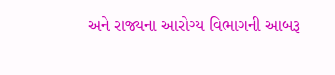અને રાજ્યના આરોગ્ય વિભાગની આબરૂ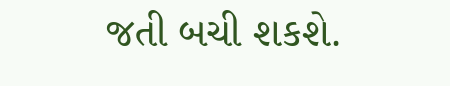જતી બચી શકશે.